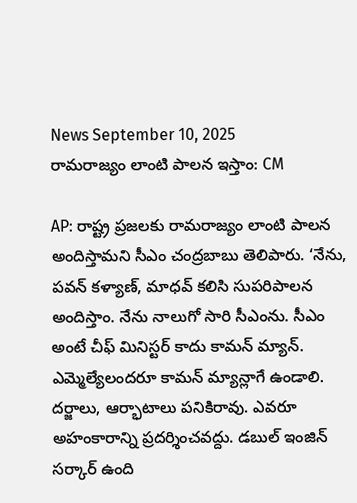News September 10, 2025
రామరాజ్యం లాంటి పాలన ఇస్తాం: CM

AP: రాష్ట్ర ప్రజలకు రామరాజ్యం లాంటి పాలన అందిస్తామని సీఎం చంద్రబాబు తెలిపారు. ‘నేను, పవన్ కళ్యాణ్, మాధవ్ కలిసి సుపరిపాలన అందిస్తాం. నేను నాలుగో సారి సీఎంను. సీఎం అంటే చీఫ్ మినిస్టర్ కాదు కామన్ మ్యాన్. ఎమ్మెల్యేలందరూ కామన్ మ్యాన్లాగే ఉండాలి. దర్జాలు, ఆర్భాటాలు పనికిరావు. ఎవరూ అహంకారాన్ని ప్రదర్శించవద్దు. డబుల్ ఇంజిన్ సర్కార్ ఉంది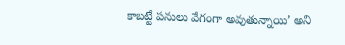కాబట్టే పనులు వేగంగా అవుతున్నాయి’ అని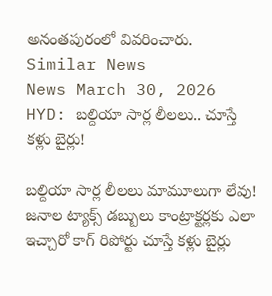అనంతపురంలో వివరించారు.
Similar News
News March 30, 2026
HYD: బల్దియా సార్ల లీలలు.. చూస్తే కళ్లు బైర్లు!

బల్దియా సార్ల లీలలు మామూలుగా లేవు! జనాల ట్యాక్స్ డబ్బులు కాంట్రాక్టర్లకు ఎలా ఇచ్చారో కాగ్ రిపోర్టు చూస్తే కళ్లు బైర్లు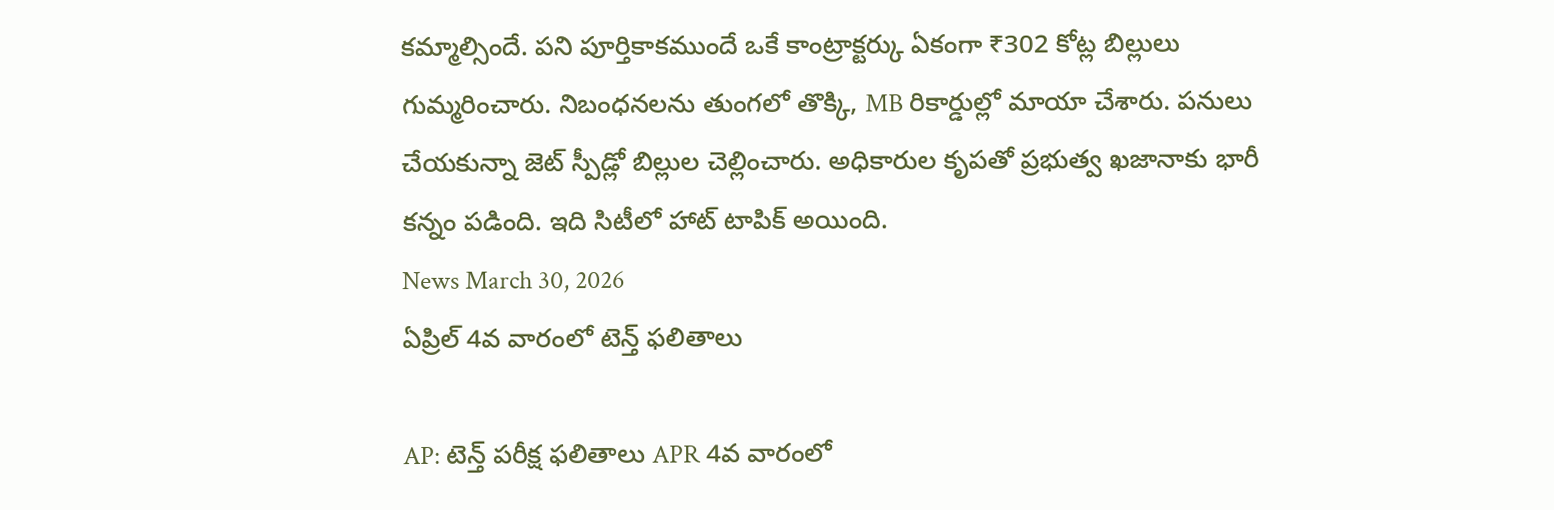కమ్మాల్సిందే. పని పూర్తికాకముందే ఒకే కాంట్రాక్టర్కు ఏకంగా ₹302 కోట్ల బిల్లులు గుమ్మరించారు. నిబంధనలను తుంగలో తొక్కి, MB రికార్డుల్లో మాయా చేశారు. పనులు చేయకున్నా జెట్ స్పీడ్లో బిల్లుల చెల్లించారు. అధికారుల కృపతో ప్రభుత్వ ఖజానాకు భారీ కన్నం పడింది. ఇది సిటీలో హాట్ టాపిక్ అయింది.
News March 30, 2026
ఏప్రిల్ 4వ వారంలో టెన్త్ ఫలితాలు

AP: టెన్త్ పరీక్ష ఫలితాలు APR 4వ వారంలో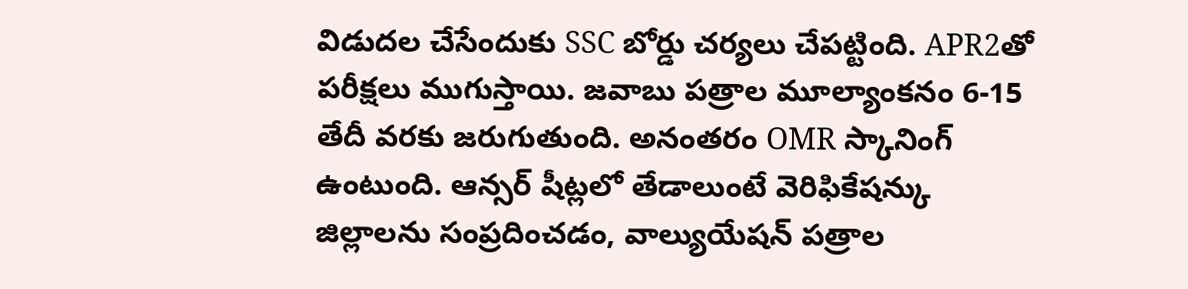విడుదల చేసేందుకు SSC బోర్డు చర్యలు చేపట్టింది. APR2తో పరీక్షలు ముగుస్తాయి. జవాబు పత్రాల మూల్యాంకనం 6-15 తేదీ వరకు జరుగుతుంది. అనంతరం OMR స్కానింగ్ ఉంటుంది. ఆన్సర్ షీట్లలో తేడాలుంటే వెరిఫికేషన్కు జిల్లాలను సంప్రదించడం, వాల్యుయేషన్ పత్రాల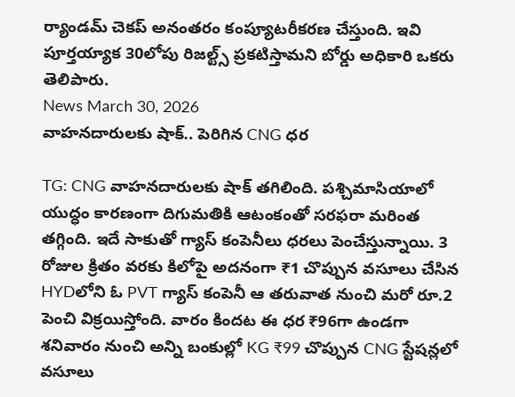ర్యాండమ్ చెకప్ అనంతరం కంప్యూటరీకరణ చేస్తుంది. ఇవి పూర్తయ్యాక 30లోపు రిజల్ట్స్ ప్రకటిస్తామని బోర్డు అధికారి ఒకరు తెలిపారు.
News March 30, 2026
వాహనదారులకు షాక్.. పెరిగిన CNG ధర

TG: CNG వాహనదారులకు షాక్ తగిలింది. పశ్చిమాసియాలో యుద్ధం కారణంగా దిగుమతికి ఆటంకంతో సరఫరా మరింత తగ్గింది. ఇదే సాకుతో గ్యాస్ కంపెనీలు ధరలు పెంచేస్తున్నాయి. 3 రోజుల క్రితం వరకు కిలోపై అదనంగా ₹1 చొప్పున వసూలు చేసిన HYDలోని ఓ PVT గ్యాస్ కంపెనీ ఆ తరువాత నుంచి మరో రూ.2 పెంచి విక్రయిస్తోంది. వారం కిందట ఈ ధర ₹96గా ఉండగా శనివారం నుంచి అన్ని బంకుల్లో KG ₹99 చొప్పున CNG స్టేషన్లలో వసూలు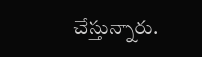చేస్తున్నారు.